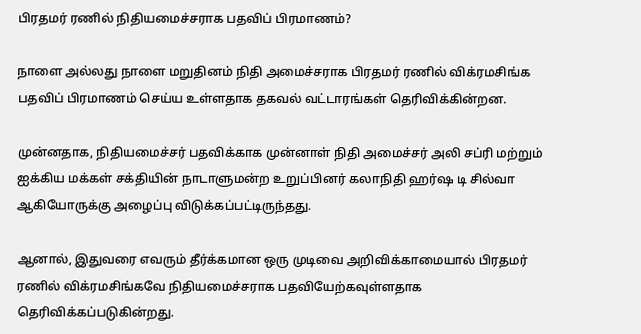பிரதமர் ரணில் நிதியமைச்சராக பதவிப் பிரமாணம்?

நாளை அல்லது நாளை மறுதினம் நிதி அமைச்சராக பிரதமர் ரணில் விக்ரமசிங்க பதவிப் பிரமாணம் செய்ய உள்ளதாக தகவல் வட்டாரங்கள் தெரிவிக்கின்றன.

முன்னதாக, நிதியமைச்சர் பதவிக்காக முன்னாள் நிதி அமைச்சர் அலி சப்ரி மற்றும் ஐக்கிய மக்கள் சக்தியின் நாடாளுமன்ற உறுப்பினர் கலாநிதி ஹர்ஷ டி சில்வா ஆகியோருக்கு அழைப்பு விடுக்கப்பட்டிருந்தது.

ஆனால், இதுவரை எவரும் தீர்க்கமான ஒரு முடிவை அறிவிக்காமையால் பிரதமர் ரணில் விக்ரமசிங்கவே நிதியமைச்சராக பதவியேற்கவுள்ளதாக தெரிவிக்கப்படுகின்றது.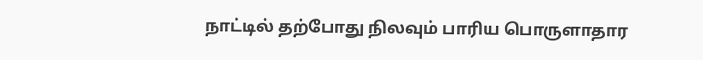நாட்டில் தற்போது நிலவும் பாரிய பொருளாதார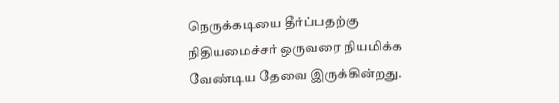நெருக்கடியை தீர்ப்பதற்கு நிதியமைச்சர் ஒருவரை நியமிக்க வேண்டிய தேவை இருக்கின்றது.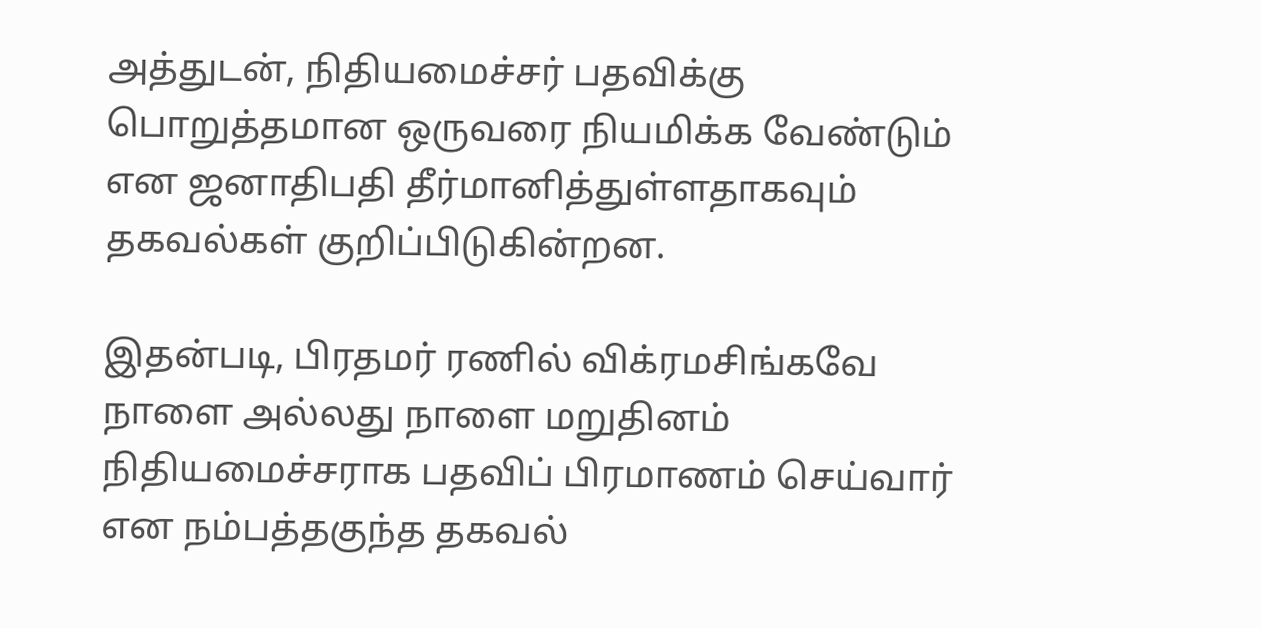அத்துடன், நிதியமைச்சர் பதவிக்கு பொறுத்தமான ஒருவரை நியமிக்க வேண்டும் என ஜனாதிபதி தீர்மானித்துள்ளதாகவும் தகவல்கள் குறிப்பிடுகின்றன.

இதன்படி, பிரதமர் ரணில் விக்ரமசிங்கவே நாளை அல்லது நாளை மறுதினம் நிதியமைச்சராக பதவிப் பிரமாணம் செய்வார் என நம்பத்தகுந்த தகவல்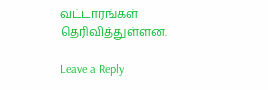வட்டாரங்கள் தெரிவித்துள்ளன.

Leave a Reply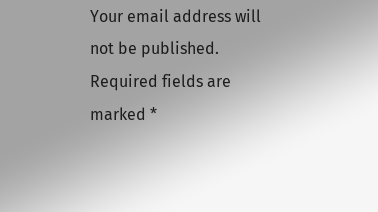Your email address will not be published. Required fields are marked *